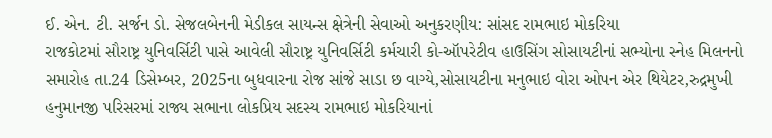ઈ. એન. ટી. સર્જન ડો. સેજલબેનની મેડીકલ સાયન્સ ક્ષેત્રેની સેવાઓ અનુકરણીય: સાંસદ રામભાઇ મોકરિયા
રાજકોટમાં સૌરાષ્ટ્ર યુનિવર્સિટી પાસે આવેલી સૌરાષ્ટ્ર યુનિવર્સિટી કર્મચારી કો-ઑપરેટીવ હાઉસિંગ સોસાયટીનાં સભ્યોના સ્નેહ મિલનનો સમારોહ તા.24 ડિસેમ્બર, 2025ના બુધવારના રોજ સાંજે સાડા છ વાગ્યે,સોસાયટીના મનુભાઇ વોરા ઓપન એર થિયેટર,રુદ્રમુખી હનુમાનજી પરિસરમાં રાજ્ય સભાના લોકપ્રિય સદસ્ય રામભાઇ મોકરિયાનાં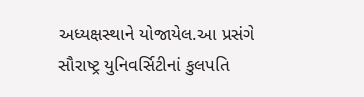અધ્યક્ષસ્થાને યોજાયેલ.આ પ્રસંગે સૌરાષ્ટ્ર યુનિવર્સિટીનાં કુલપતિ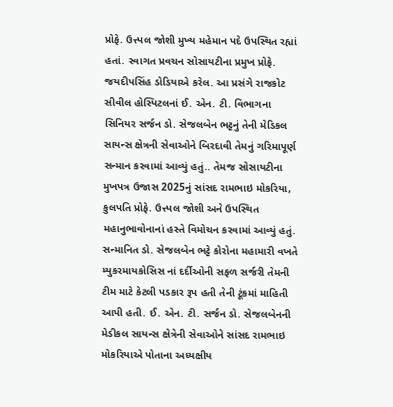પ્રોફે. ઉત્ત્પલ જોશી મુખ્ય મહેમાન પદે ઉપસ્થિત રહ્યાં હતાં. સ્વાગત પ્રવચન સોસાયટીના પ્રમુખ પ્રોફે. જયદીપસિંહ ડોડિયાએ કરેલ. આ પ્રસંગે રાજકોટ સીવીલ હોસ્પિટલનાં ઈ. એન. ટી. વિભાગના સિનિયર સર્જન ડો. સેજલબેન ભટ્ટનું તેની મેડિકલ સાયન્સ ક્ષેત્રની સેવાઓને બિરદાવી તેમનું ગરિમાપૂર્ણ સન્માન કરવામાં આવ્યું હતું.. તેમજ સોસાયટીના મુખપત્ર ઉજાસ 2025નું સાંસદ રામભાઇ મોકરિયા, કુલપતિ પ્રોફે. ઉત્ત્પલ જોશી અને ઉપસ્થિત મહાનુભાવોનાનાં હસ્તે વિમોચન કરવામાં આવ્યું હતું. સન્માનિત ડો. સેજલબેન ભટ્ટે કોરોના મહામારી વખતે મ્યુકરમાયકોસિસ નાં દર્દીઓની સફળ સર્જરી તેમની ટીમ માટે કેટલી પડકાર રૂપ હતી તેની ટૂંકમાં માહિતી આપી હતી. ઈ. એન. ટી. સર્જન ડો. સેજલબેનની મેડીકલ સાયન્સ ક્ષેત્રેની સેવાઓને સાંસદ રામભાઇ મોકરિયાએ પોતાના અધ્યક્ષીય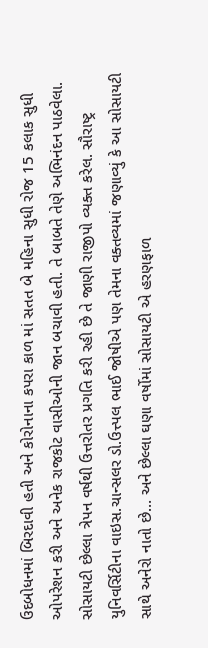ઉદબોધનમાં બિરદાવી હતી અને કોરોનાના કપરા કાળ માં સતત બે મહિના સુધી રોજ 15 કલાક સુધી ઓપરેશન કરી અને અનેક રાજકોટ વાસીઓની જાન બચાવી હતી. તે બાબતે તેણે અભિનંદન પાઠવેલા. સોસાયટી છેલ્લા ત્રેપન વર્ષથી ઉત્તરોતર પ્રગતિ કરી રહી છે તે જાણી રાજીપો વ્યક્ત કરેલ. સૌરાષ્ટ્ર યુનિવર્સિટીના વાઇસ.ચાન્સલર ડો.ઉત્ત્પલ ભાઈ જોષીએ પણ તેમના વક્તવ્યમાં જણાવ્યું કે આ સોસાયટી સાથે અનેરો નાતો છે… અને છેલ્લા ઘણા વર્ષોમાં સોસાયટી એ હરણફાળ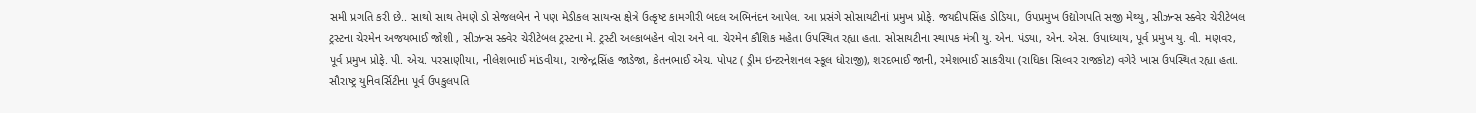સમી પ્રગતિ કરી છે.. સાથો સાથ તેમણે ડો સેજલબેન ને પણ મેડીકલ સાયન્સ ક્ષેત્રે ઉત્કૃષ્ટ કામગીરી બદલ અભિનંદન આપેલ. આ પ્રસંગે સોસાયટીનાં પ્રમુખ પ્રોફે. જયદીપસિંહ ડોડિયા, ઉપપ્રમુખ ઉદ્યોગપતિ સજી મેથ્યુ, સીઝન્સ સ્ક્વેર ચેરીટેબલ ટ્રસ્ટના ચેરમેન અજયભાઈ જોશી , સીઝન્સ સ્ક્વેર ચેરીટેબલ ટ્રસ્ટના મે. ટ્રસ્ટી અલ્કાબહેન વોરા અને વા. ચેરમેન કૌશિક મહેતા ઉપસ્થિત રહ્યા હતા. સોસાયટીના સ્થાપક મંત્રી યુ. એન. પંડ્યા, એન. એસ. ઉપાધ્યાય, પૂર્વ પ્રમુખ યુ. વી. મણવર, પૂર્વ પ્રમુખ પ્રોફે. પી. એચ. પરસાણીયા, નીલેશભાઈ માંડવીયા, રાજેન્દ્રસિંહ જાડેજા, કેતનભાઈ એચ. પોપટ ( ડ્રીમ ઇન્ટરનેશનલ સ્કૂલ ધોરાજી), શરદભાઈ જાની, રમેશભાઈ સાકરીયા (રાધિકા સિલ્વર રાજકોટ) વગેરે ખાસ ઉપસ્થિત રહ્યા હતા. સૌરાષ્ટ્ર યુનિવર્સિટીના પૂર્વ ઉપકુલપતિ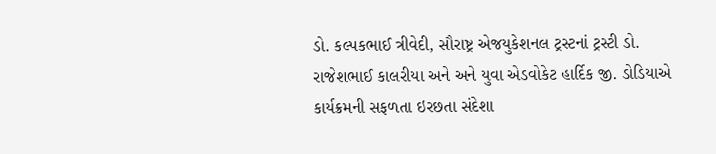ડો. કલ્પકભાઈ ત્રીવેદી, સૌરાષ્ટ્ર એજયુકેશનલ ટ્રસ્ટનાં ટ્રસ્ટી ડો. રાજેશભાઈ કાલરીયા અને અને યુવા એડવોકેટ હાર્દિક જી. ડોડિયાએ કાર્યક્રમની સફળતા ઇરછતા સંદેશા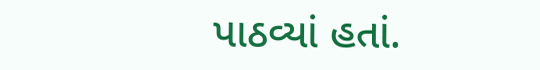પાઠવ્યાં હતાં.